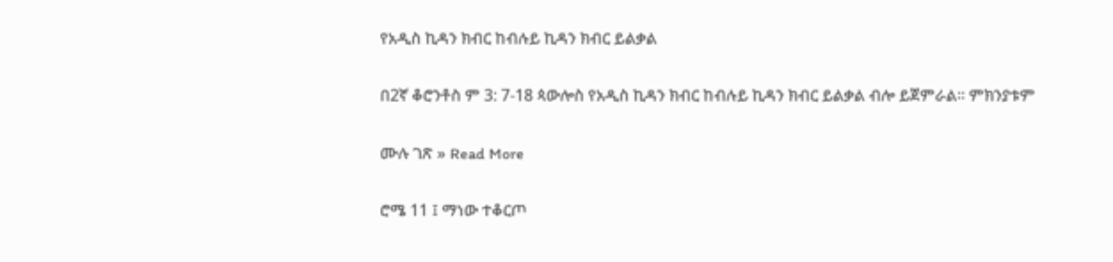የአዲስ ኪዳን ክብር ከብሉይ ኪዳን ክብር ይልቃል

በ2ኛ ቆሮንቶስ ም 3: 7-18 ጳውሎስ የአዲስ ኪዳን ክብር ከብሉይ ኪዳን ክብር ይልቃል ብሎ ይጀምራል። ምክንያቱም

ሙሉ ገጽ » Read More

ሮሜ 11 ፤ ማነው ተቆርጦ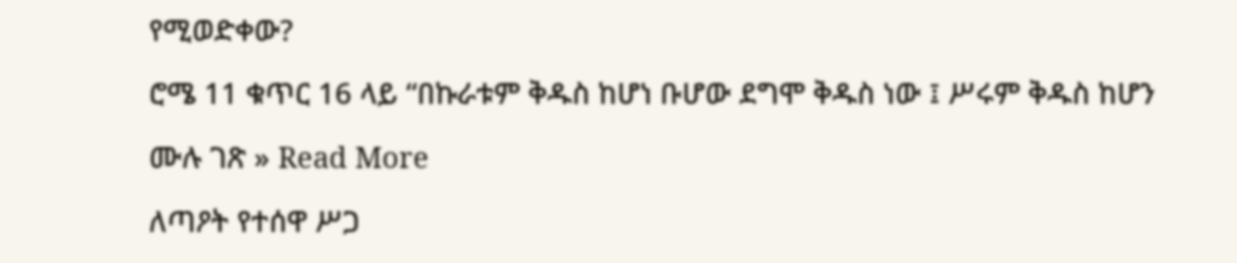የሚወድቀው?

ሮሜ 11 ቁጥር 16 ላይ “በኩራቱም ቅዱስ ከሆነ ቡሆው ደግሞ ቅዱስ ነው ፤ ሥሩም ቅዱስ ከሆን

ሙሉ ገጽ » Read More

ለጣዖት የተሰዋ ሥጋ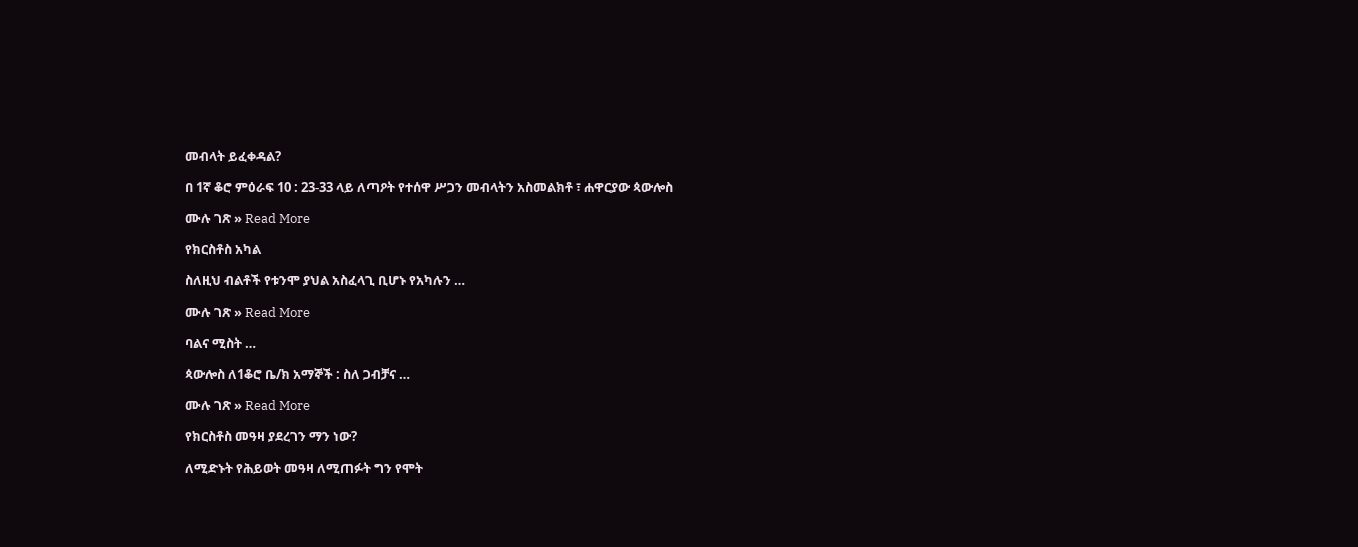መብላት ይፈቀዳል?

በ 1ኛ ቆሮ ምዕራፍ 10 : 23-33 ላይ ለጣዖት የተሰዋ ሥጋን መብላትን አስመልክቶ ፣ ሐዋርያው ጳውሎስ

ሙሉ ገጽ » Read More

የክርስቶስ አካል

ስለዚህ ብልቶች የቱንሞ ያህል አስፈላጊ ቢሆኑ የአካሉን …

ሙሉ ገጽ » Read More

ባልና ሚስት …

ጳውሎስ ለ1ቆሮ ቤ/ክ አማኞች : ስለ ጋብቻና …

ሙሉ ገጽ » Read More

የክርስቶስ መዓዛ ያደረገን ማን ነው?

ለሚድኑት የሕይወት መዓዛ ለሚጠፉት ግን የሞት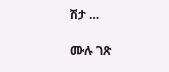ሽታ …

ሙሉ ገጽ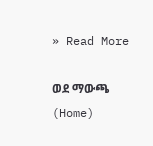» Read More

ወደ ማውጫ (Home)